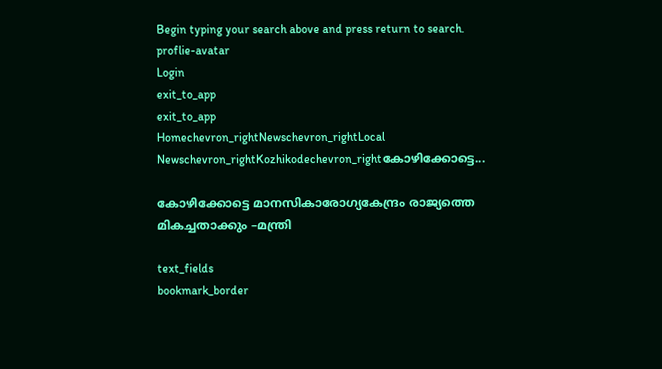Begin typing your search above and press return to search.
proflie-avatar
Login
exit_to_app
exit_to_app
Homechevron_rightNewschevron_rightLocal Newschevron_rightKozhikodechevron_rightകോഴിക്കോട്ടെ...

കോഴിക്കോട്ടെ മാനസികാരോഗ്യകേന്ദ്രം രാജ്യത്തെ മികച്ചതാക്കും –മന്ത്രി

text_fields
bookmark_border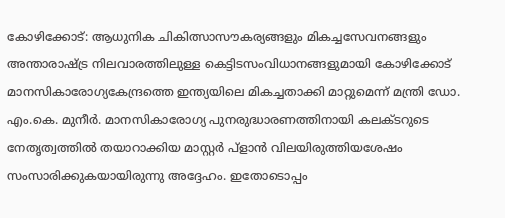കോഴിക്കോട്: ആധുനിക ചികിത്സാസൗകര്യങ്ങളും മികച്ചസേവനങ്ങളും അന്താരാഷ്ട്ര നിലവാരത്തിലുള്ള കെട്ടിടസംവിധാനങ്ങളുമായി കോഴിക്കോട് മാനസികാരോഗ്യകേന്ദ്രത്തെ ഇന്ത്യയിലെ മികച്ചതാക്കി മാറ്റുമെന്ന് മന്ത്രി ഡോ. എം.കെ. മുനീര്‍. മാനസികാരോഗ്യ പുനരുദ്ധാരണത്തിനായി കലക്ടറുടെ നേതൃത്വത്തില്‍ തയാറാക്കിയ മാസ്റ്റര്‍ പ്ളാന്‍ വിലയിരുത്തിയശേഷം സംസാരിക്കുകയായിരുന്നു അദ്ദേഹം. ഇതോടൊപ്പം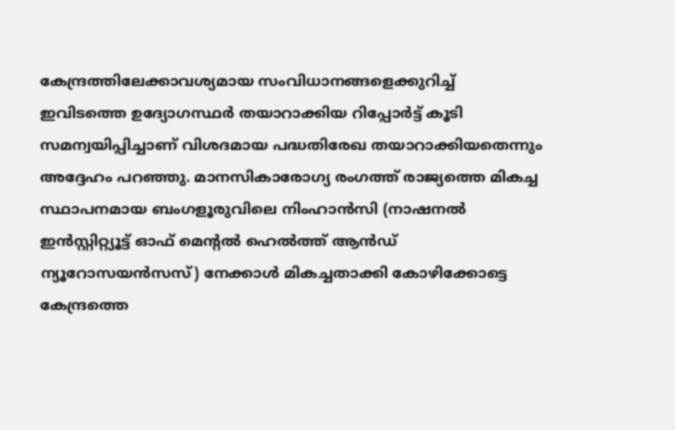കേന്ദ്രത്തിലേക്കാവശ്യമായ സംവിധാനങ്ങളെക്കുറിച്ച് ഇവിടത്തെ ഉദ്യോഗസ്ഥര്‍ തയാറാക്കിയ റിപ്പോര്‍ട്ട് കൂടി സമന്വയിപ്പിച്ചാണ് വിശദമായ പദ്ധതിരേഖ തയാറാക്കിയതെന്നും അദ്ദേഹം പറഞ്ഞു. മാനസികാരോഗ്യ രംഗത്ത് രാജ്യത്തെ മികച്ച സ്ഥാപനമായ ബംഗളൂരുവിലെ നിംഹാന്‍സി (നാഷനല്‍ ഇന്‍സ്റ്റിറ്റ്യൂട്ട് ഓഫ് മെന്‍റല്‍ ഹെല്‍ത്ത് ആന്‍ഡ് ന്യൂറോസയന്‍സസ്) നേക്കാള്‍ മികച്ചതാക്കി കോഴിക്കോട്ടെ കേന്ദ്രത്തെ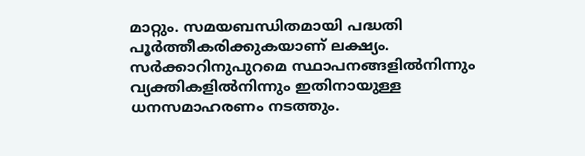മാറ്റും. സമയബന്ധിതമായി പദ്ധതി പൂര്‍ത്തീകരിക്കുകയാണ് ലക്ഷ്യം. സര്‍ക്കാറിനുപുറമെ സ്ഥാപനങ്ങളില്‍നിന്നും വ്യക്തികളില്‍നിന്നും ഇതിനായുള്ള ധനസമാഹരണം നടത്തും.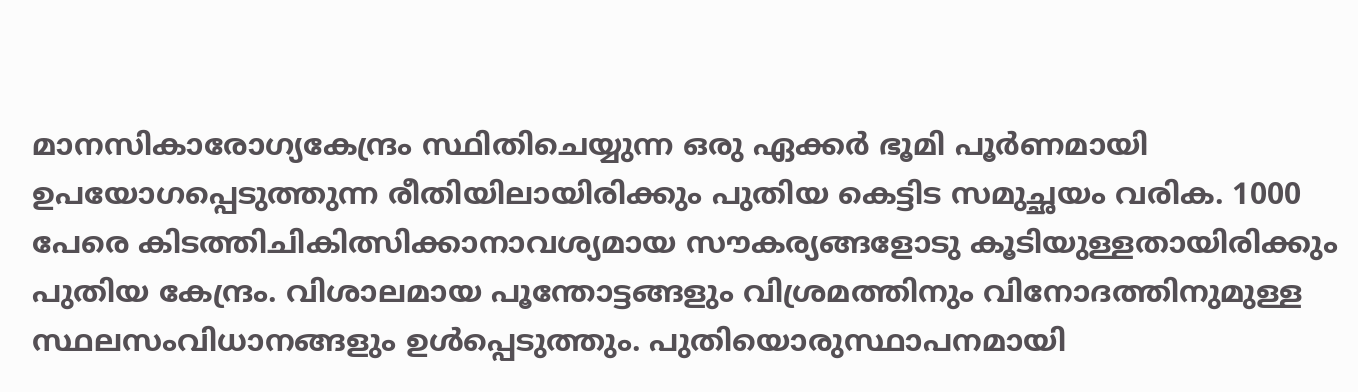മാനസികാരോഗ്യകേന്ദ്രം സ്ഥിതിചെയ്യുന്ന ഒരു ഏക്കര്‍ ഭൂമി പൂര്‍ണമായി ഉപയോഗപ്പെടുത്തുന്ന രീതിയിലായിരിക്കും പുതിയ കെട്ടിട സമുച്ഛയം വരിക. 1000 പേരെ കിടത്തിചികിത്സിക്കാനാവശ്യമായ സൗകര്യങ്ങളോടു കൂടിയുള്ളതായിരിക്കും പുതിയ കേന്ദ്രം. വിശാലമായ പൂന്തോട്ടങ്ങളും വിശ്രമത്തിനും വിനോദത്തിനുമുള്ള സ്ഥലസംവിധാനങ്ങളും ഉള്‍പ്പെടുത്തും. പുതിയൊരുസ്ഥാപനമായി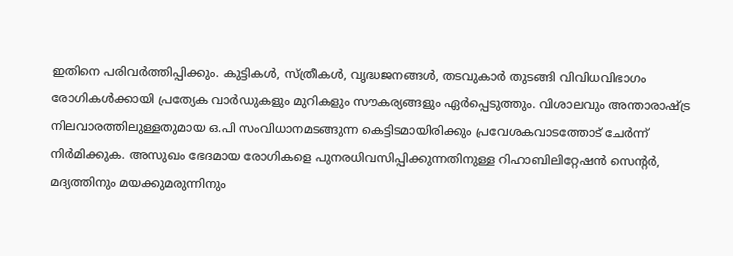ഇതിനെ പരിവര്‍ത്തിപ്പിക്കും. കുട്ടികള്‍, സ്ത്രീകള്‍, വൃദ്ധജനങ്ങള്‍, തടവുകാര്‍ തുടങ്ങി വിവിധവിഭാഗം രോഗികള്‍ക്കായി പ്രത്യേക വാര്‍ഡുകളും മുറികളും സൗകര്യങ്ങളും ഏര്‍പ്പെടുത്തും. വിശാലവും അന്താരാഷ്ട്ര നിലവാരത്തിലുള്ളതുമായ ഒ.പി സംവിധാനമടങ്ങുന്ന കെട്ടിടമായിരിക്കും പ്രവേശകവാടത്തോട് ചേര്‍ന്ന് നിര്‍മിക്കുക. അസുഖം ഭേദമായ രോഗികളെ പുനരധിവസിപ്പിക്കുന്നതിനുള്ള റിഹാബിലിറ്റേഷന്‍ സെന്‍റര്‍, മദ്യത്തിനും മയക്കുമരുന്നിനും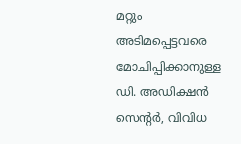മറ്റും അടിമപ്പെട്ടവരെ മോചിപ്പിക്കാനുള്ള ഡി. അഡിക്ഷന്‍ സെന്‍റര്‍, വിവിധ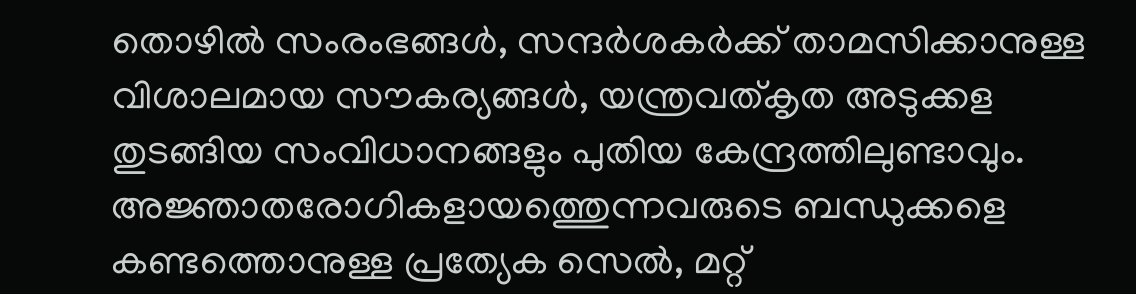തൊഴില്‍ സംരംഭങ്ങള്‍, സന്ദര്‍ശകര്‍ക്ക് താമസിക്കാനുള്ള വിശാലമായ സൗകര്യങ്ങള്‍, യന്ത്രവത്കൃത അടുക്കള തുടങ്ങിയ സംവിധാനങ്ങളും പുതിയ കേന്ദ്രത്തിലുണ്ടാവും. അജ്ഞാതരോഗികളായത്തെുന്നവരുടെ ബന്ധുക്കളെ കണ്ടത്തൊനുള്ള പ്രത്യേക സെല്‍, മറ്റ്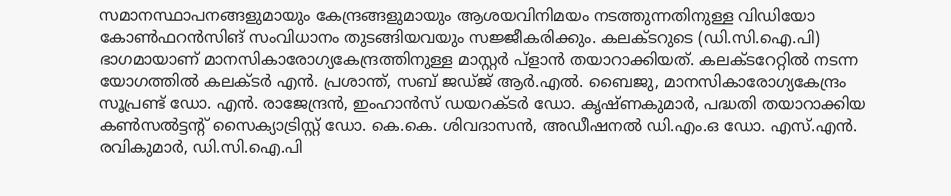സമാനസ്ഥാപനങ്ങളുമായും കേന്ദ്രങ്ങളുമായും ആശയവിനിമയം നടത്തുന്നതിനുള്ള വിഡിയോ കോണ്‍ഫറന്‍സിങ് സംവിധാനം തുടങ്ങിയവയും സജ്ജീകരിക്കും. കലക്ടറുടെ (ഡി.സി.ഐ.പി) ഭാഗമായാണ് മാനസികാരോഗ്യകേന്ദ്രത്തിനുള്ള മാസ്റ്റര്‍ പ്ളാന്‍ തയാറാക്കിയത്. കലക്ടറേറ്റില്‍ നടന്ന യോഗത്തില്‍ കലക്ടര്‍ എന്‍. പ്രശാന്ത്, സബ് ജഡ്ജ് ആര്‍.എല്‍. ബൈജു, മാനസികാരോഗ്യകേന്ദ്രം സൂപ്രണ്ട് ഡോ. എന്‍. രാജേന്ദ്രന്‍, ഇംഹാന്‍സ് ഡയറക്ടര്‍ ഡോ. കൃഷ്ണകുമാര്‍, പദ്ധതി തയാറാക്കിയ കണ്‍സല്‍ട്ടന്‍റ് സൈക്യാട്രിസ്റ്റ് ഡോ. കെ.കെ. ശിവദാസന്‍, അഡീഷനല്‍ ഡി.എം.ഒ ഡോ. എസ്.എന്‍. രവികുമാര്‍, ഡി.സി.ഐ.പി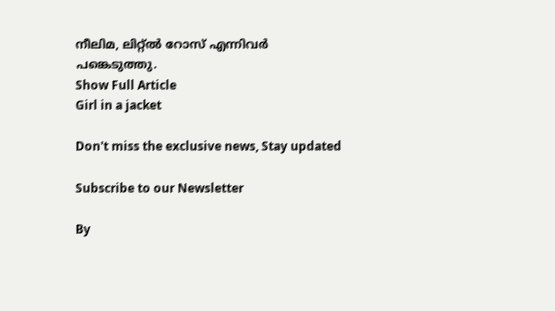നീലിമ, ലിറ്റ്ല്‍ റോസ് എന്നിവര്‍ പങ്കെടുത്തു.
Show Full Article
Girl in a jacket

Don't miss the exclusive news, Stay updated

Subscribe to our Newsletter

By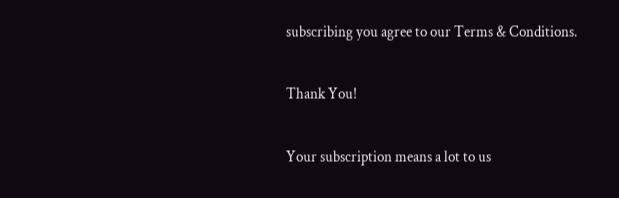subscribing you agree to our Terms & Conditions.

Thank You!

Your subscription means a lot to us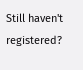Still haven't registered?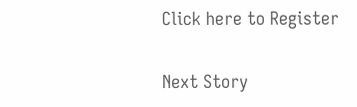Click here to Register

Next Story